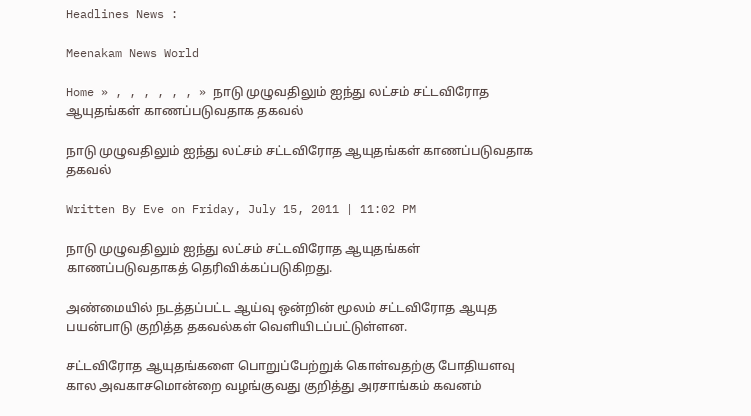Headlines News :

Meenakam News World

Home » , , , , , , » நாடு முழுவதிலும் ஐந்து லட்சம் சட்டவிரோத ஆயுதங்கள் காணப்படுவதாக தகவல்

நாடு முழுவதிலும் ஐந்து லட்சம் சட்டவிரோத ஆயுதங்கள் காணப்படுவதாக தகவல்

Written By Eve on Friday, July 15, 2011 | 11:02 PM

நாடு முழுவதிலும் ஐந்து லட்சம் சட்டவிரோத ஆயுதங்கள் காணப்படுவதாகத் தெரிவிக்கப்படுகிறது.

அண்மையில் நடத்தப்பட்ட ஆய்வு ஒன்றின் மூலம் சட்டவிரோத ஆயுத பயன்பாடு குறித்த தகவல்கள் வெளியிடப்பட்டுள்ளன.

சட்டவிரோத ஆயுதங்களை பொறுப்பேற்றுக் கொள்வதற்கு போதியளவு கால அவகாசமொன்றை வழங்குவது குறித்து அரசாங்கம் கவனம்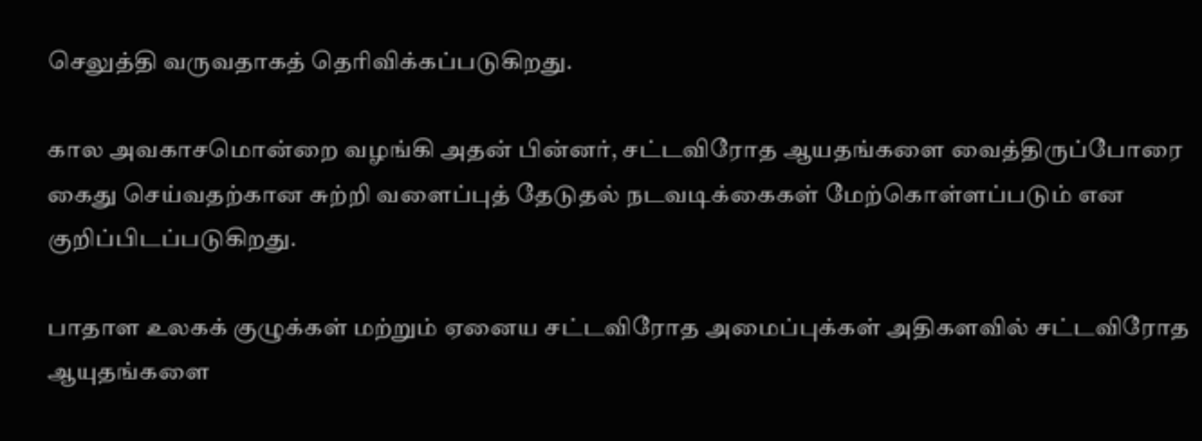செலுத்தி வருவதாகத் தெரிவிக்கப்படுகிறது.

கால அவகாசமொன்றை வழங்கி அதன் பின்னர், சட்டவிரோத ஆயதங்களை வைத்திருப்போரை கைது செய்வதற்கான சுற்றி வளைப்புத் தேடுதல் நடவடிக்கைகள் மேற்கொள்ளப்படும் என குறிப்பிடப்படுகிறது.

பாதாள உலகக் குழுக்கள் மற்றும் ஏனைய சட்டவிரோத அமைப்புக்கள் அதிகளவில் சட்டவிரோத ஆயுதங்களை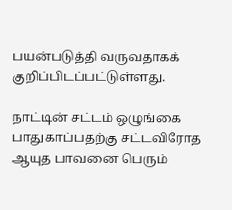பயன்படுத்தி வருவதாகக் குறிப்பிடப்பட்டுள்ளது.

நாட்டின் சட்டம் ஒழுங்கை பாதுகாப்பதற்கு சட்டவிரோத ஆயுத பாவனை பெரும்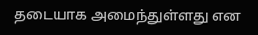தடையாக அமைந்துள்ளது என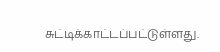சுட்டிக்காட்டப்பட்டுள்ளது.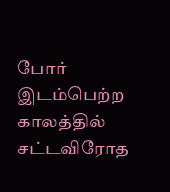போர் இடம்பெற்ற காலத்தில் சட்டவிரோத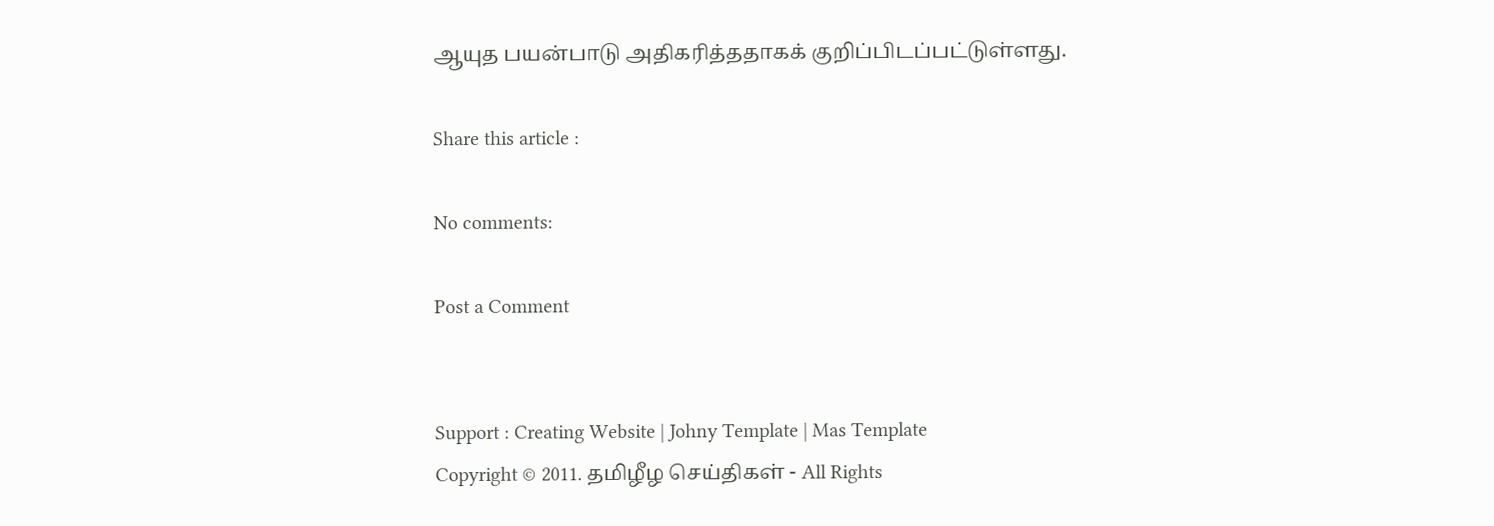ஆயுத பயன்பாடு அதிகரித்ததாகக் குறிப்பிடப்பட்டுள்ளது.

Share this article :

No comments:

Post a Comment


Support : Creating Website | Johny Template | Mas Template
Copyright © 2011. தமிழீழ செய்திகள் - All Rights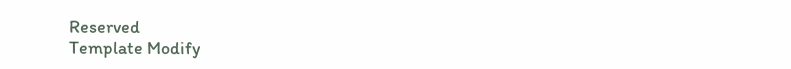Reserved
Template Modify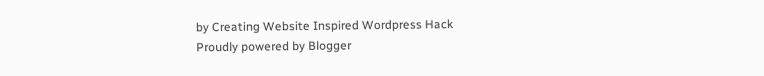by Creating Website Inspired Wordpress Hack
Proudly powered by Blogger